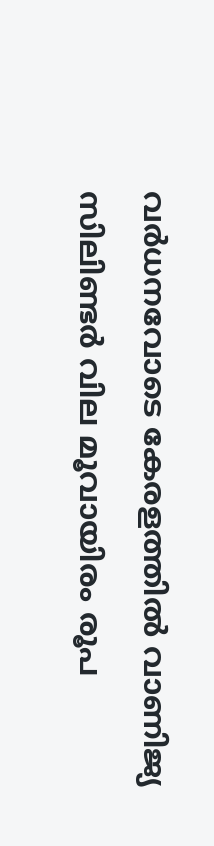വർധനവോടെ കേരളത്തിൽ വാണിജ്യ സിലിണ്ടർ വില മൂവായിരം രൂപ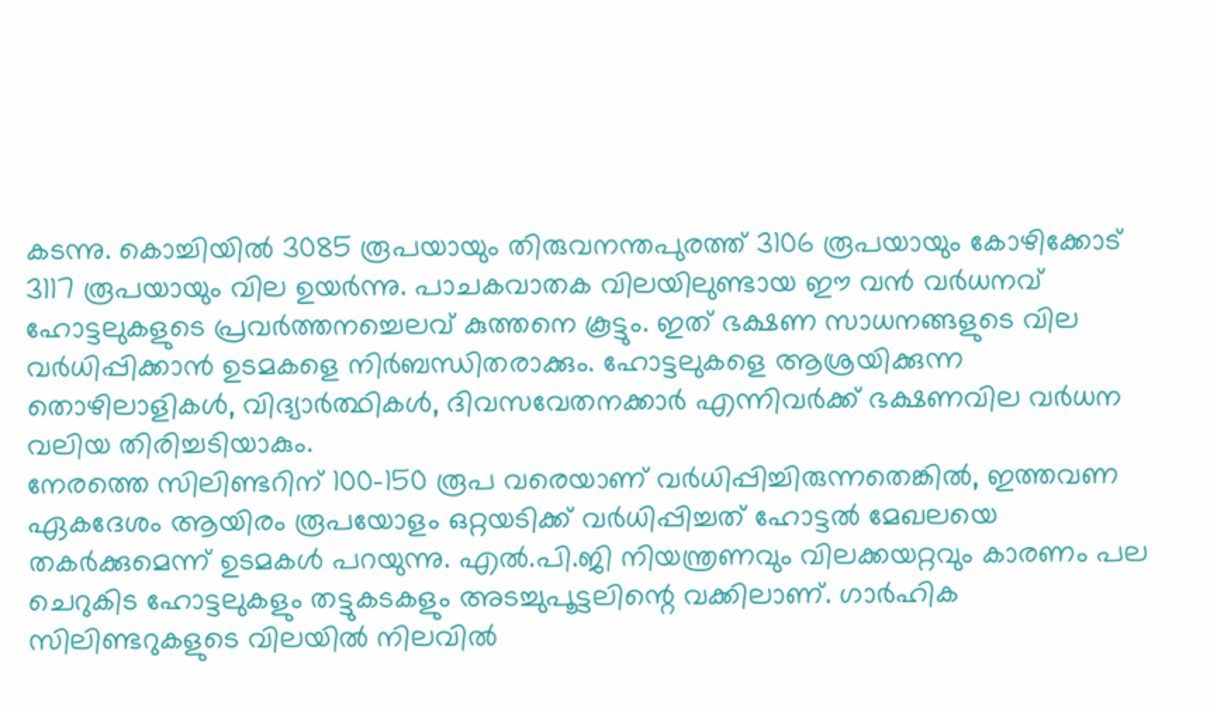കടന്നു. കൊച്ചിയിൽ 3085 രൂപയായും തിരുവനന്തപുരത്ത് 3106 രൂപയായും കോഴിക്കോട് 3117 രൂപയായും വില ഉയർന്നു. പാചകവാതക വിലയിലുണ്ടായ ഈ വൻ വർധനവ് ഹോട്ടലുകളുടെ പ്രവർത്തനച്ചെലവ് കുത്തനെ കൂട്ടും. ഇത് ഭക്ഷണ സാധനങ്ങളുടെ വില വർധിപ്പിക്കാൻ ഉടമകളെ നിർബന്ധിതരാക്കും. ഹോട്ടലുകളെ ആശ്രയിക്കുന്ന തൊഴിലാളികൾ, വിദ്യാർത്ഥികൾ, ദിവസവേതനക്കാർ എന്നിവർക്ക് ഭക്ഷണവില വർധന വലിയ തിരിച്ചടിയാകും.
നേരത്തെ സിലിണ്ടറിന് 100-150 രൂപ വരെയാണ് വർധിപ്പിച്ചിരുന്നതെങ്കിൽ, ഇത്തവണ ഏകദേശം ആയിരം രൂപയോളം ഒറ്റയടിക്ക് വർധിപ്പിച്ചത് ഹോട്ടൽ മേഖലയെ തകർക്കുമെന്ന് ഉടമകൾ പറയുന്നു. എൽ.പി.ജി നിയന്ത്രണവും വിലക്കയറ്റവും കാരണം പല ചെറുകിട ഹോട്ടലുകളും തട്ടുകടകളും അടച്ചുപൂട്ടലിന്റെ വക്കിലാണ്. ഗാർഹിക സിലിണ്ടറുകളുടെ വിലയിൽ നിലവിൽ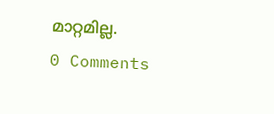മാറ്റമില്ല.
0 Comments